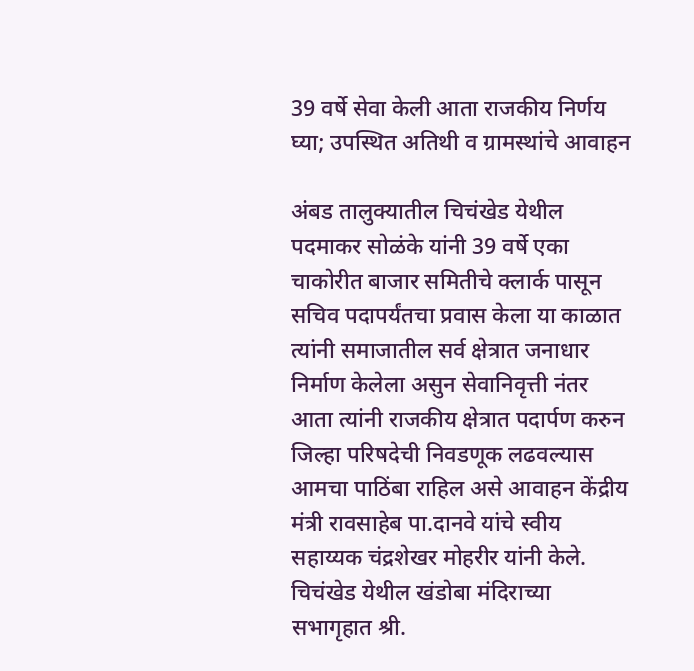39 वर्षे सेवा केली आता राजकीय निर्णय घ्या; उपस्थित अतिथी व ग्रामस्थांचे आवाहन

अंबड तालुक्यातील चिचंखेड येथील पदमाकर सोळंके यांनी 39 वर्षे एका चाकोरीत बाजार समितीचे क्लार्क पासून सचिव पदापर्यंतचा प्रवास केला या काळात त्यांनी समाजातील सर्व क्षेत्रात जनाधार निर्माण केलेला असुन सेवानिवृत्ती नंतर आता त्यांनी राजकीय क्षेत्रात पदार्पण करुन जिल्हा परिषदेची निवडणूक लढवल्यास आमचा पाठिंबा राहिल असे आवाहन केंद्रीय मंत्री रावसाहेब पा.दानवे यांचे स्वीय सहाय्यक चंद्रशेखर मोहरीर यांनी केले.
चिचंखेड येथील खंडोबा मंदिराच्या सभागृहात श्री.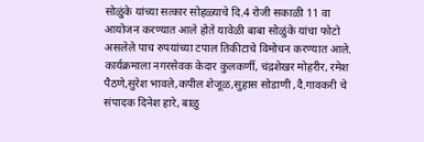सोळुंके यांच्या सत्कार सोहळ्याचे दि.4 रोजी सकाळी 11 वा आयोजन करण्यात आले होते यावेळी बाबा सोळुंके यांचा फोटो असलेले पाच रुपयांच्या टपाल तिकीटाचे विमोचन करण्यात आले. कार्यक्रमाला नगरसेवक केदार कुलकर्णी, चंद्रशेखर मोहरीर, रमेश पैठणे,सुरेश भावले,कपील शेजूळ,सुहास सोडाणी ,दै.गावकरी चे संपादक दिनेश हारे, बाळु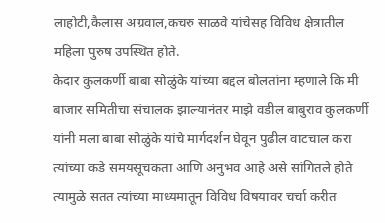लाहोटी,कैलास अग्रवाल,कचरु साळवे यांचेसह विविध क्षेत्रातील महिला पुरुष उपस्थित होते.
केदार कुलकर्णी बाबा सोळुंके यांच्या बद्दल बोलतांना म्हणाले कि मी बाजार समितीचा संचालक झाल्यानंतर माझे वडील बाबुराव कुलकर्णी यांनी मला बाबा सोळुंके यांचे मार्गदर्शन घेवून पुढील वाटचाल करा त्यांच्या कडे समयसूचकता आणि अनुभव आहे असे सांगितले होते त्यामुळे सतत त्यांच्या माध्यमातून विविध विषयावर चर्चा करीत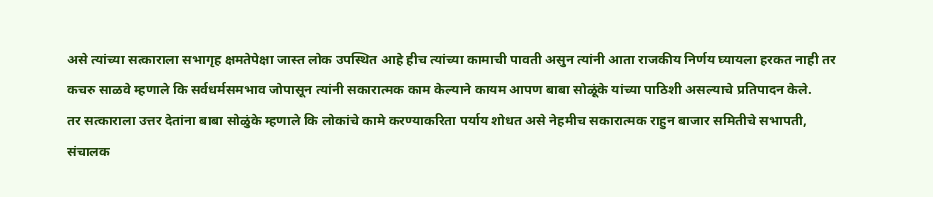असे त्यांच्या सत्काराला सभागृह क्षमतेपेक्षा जास्त लोक उपस्थित आहे हीच त्यांच्या कामाची पावती असुन त्यांनी आता राजकीय निर्णय घ्यायला हरकत नाही तर कचरु साळवे म्हणाले कि सर्वधर्मसमभाव जोपासून त्यांनी सकारात्मक काम केल्याने कायम आपण बाबा सोळूंके यांच्या पाठिशी असल्याचे प्रतिपादन केले.
तर सत्काराला उत्तर देतांना बाबा सोळुंके म्हणाले कि लोकांचे कामे करण्याकरिता पर्याय शोधत असे नेहमीच सकारात्मक राहुन बाजार समितीचे सभापती, संचालक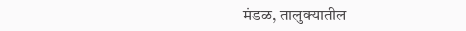मंडळ, तालुक्यातील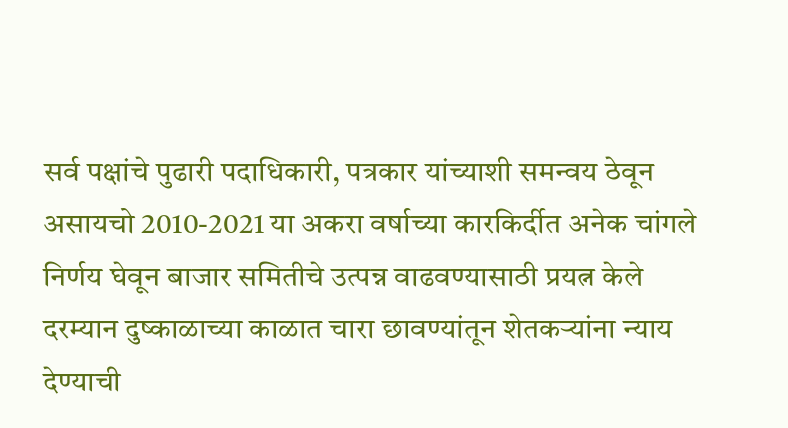सर्व पक्षांचे पुढारी पदाधिकारी, पत्रकार यांच्याशी समन्वय ठेवून असायचो 2010-2021 या अकरा वर्षाच्या कारकिर्दीत अनेक चांगले निर्णय घेवून बाजार समितीचे उत्पन्न वाढवण्यासाठी प्रयत्न केले दरम्यान दुष्काळाच्या काळात चारा छावण्यांतून शेतकऱ्यांना न्याय देण्याची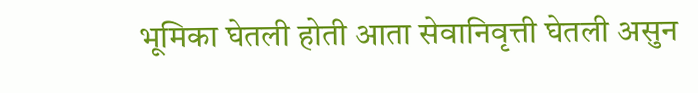भूमिका घेतली होती आता सेवानिवृत्ती घेतली असुन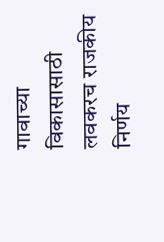गावाच्या विकासासाठी लवकरच राजकीय निर्णय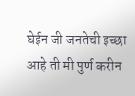घेईन जी जनतेची इच्छा आहे ती मी पुर्ण करीन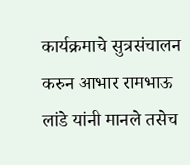कार्यक्रमाचे सुत्रसंचालन करुन आभार रामभाऊ लांडे यांनी मानले तसेच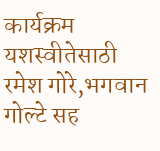कार्यक्रम यशस्वीतेसाठी रमेश गोरे,भगवान गोल्टे सह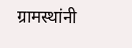ग्रामस्थांनी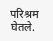परिश्रम घेतले.